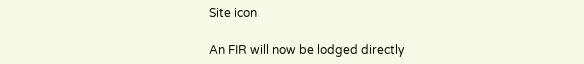Site icon

An FIR will now be lodged directly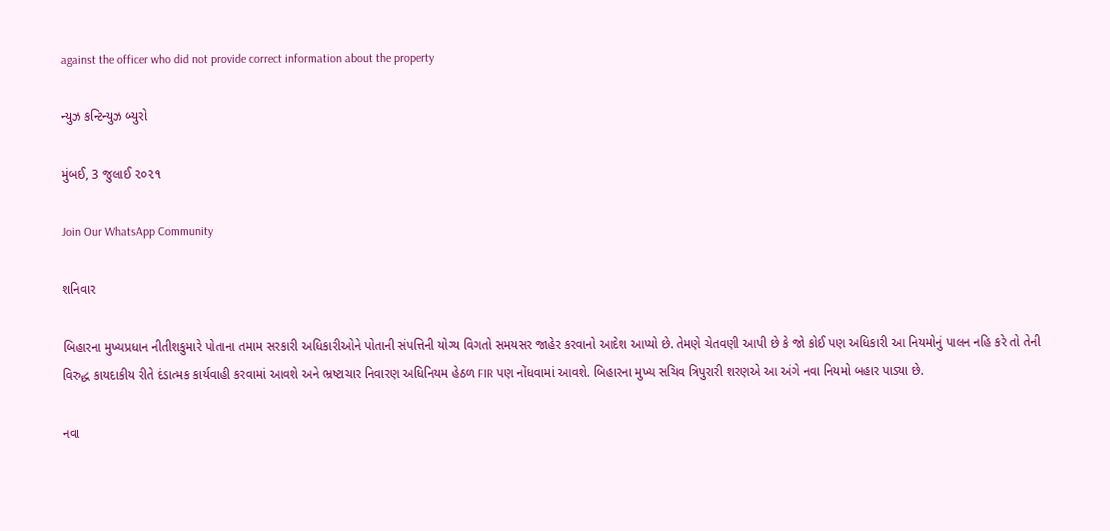against the officer who did not provide correct information about the property

ન્યુઝ કન્ટિન્યુઝ બ્યુરો

મુંબઈ, 3 જુલાઈ ૨૦૨૧

Join Our WhatsApp Community

શનિવાર

બિહારના મુખ્યપ્રધાન નીતીશકુમારે પોતાના તમામ સરકારી અધિકારીઓને પોતાની સંપત્તિની યોગ્ય વિગતો સમયસર જાહેર કરવાનો આદેશ આપ્યો છે. તેમણે ચેતવણી આપી છે કે જો કોઈ પણ અધિકારી આ નિયમોનું પાલન નહિ કરે તો તેની વિરુદ્ધ કાયદાકીય રીતે દંડાત્મક કાર્યવાહી કરવામાં આવશે અને ભ્રષ્ટાચાર નિવારણ અધિનિયમ હેઠળ FIR પણ નોંધવામાં આવશે. બિહારના મુખ્ય સચિવ ત્રિપુરારી શરણએ આ અંગે નવા નિયમો બહાર પાડ્યા છે.

નવા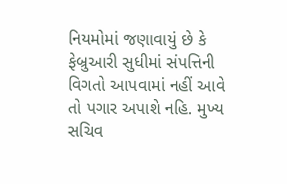નિયમોમાં જણાવાયું છે કે ફેબ્રુઆરી સુધીમાં સંપત્તિની વિગતો આપવામાં નહીં આવે તો પગાર અપાશે નહિ. મુખ્ય સચિવ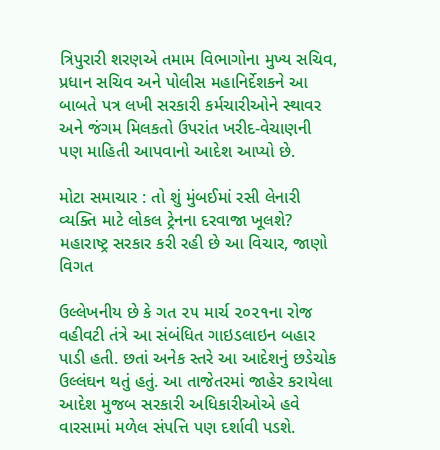ત્રિપુરારી શરણએ તમામ વિભાગોના મુખ્ય સચિવ, પ્રધાન સચિવ અને પોલીસ મહાનિર્દેશકને આ બાબતે પત્ર લખી સરકારી કર્મચારીઓને સ્થાવર અને જંગમ મિલકતો ઉપરાંત ખરીદ-વેચાણની પણ માહિતી આપવાનો આદેશ આપ્યો છે.

મોટા સમાચાર : તો શું મુંબઈમાં રસી લેનારી વ્યક્તિ માટે લોકલ ટ્રેનના દરવાજા ખૂલશે? મહારાષ્ટ્ર સરકાર કરી રહી છે આ વિચાર, જાણો વિગત

ઉલ્લેખનીય છે કે ગત ૨૫ માર્ચ ૨૦૨૧ના રોજ વહીવટી તંત્રે આ સંબંધિત ગાઇડલાઇન બહાર પાડી હતી. છતાં અનેક સ્તરે આ આદેશનું છડેચોક ઉલ્લંઘન થતું હતું. આ તાજેતરમાં જાહેર કરાયેલા આદેશ મુજબ સરકારી અધિકારીઓએ હવે વારસામાં મળેલ સંપત્તિ પણ દર્શાવી પડશે.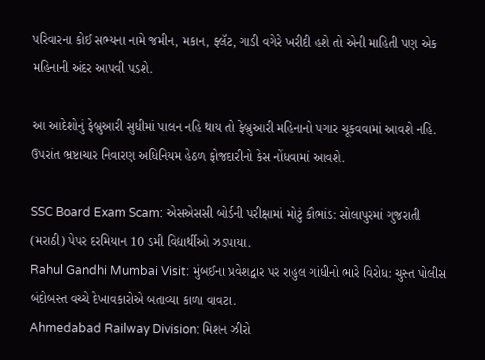પરિવારના કોઈ સભ્યના નામે જમીન, મકાન, ફ્લૅટ, ગાડી વગેરે ખરીદી હશે તો એની માહિતી પણ એક મહિનાની અંદર આપવી પડશે.

આ આદેશોનું ફેબ્રુઆરી સુધીમાં પાલન નહિ થાય તો ફેબ્રુઆરી મહિનાનો પગાર ચૂકવવામાં આવશે નહિ. ઉપરાંત ભ્રષ્ટાચાર નિવારણ અધિનિયમ હેઠળ ફોજદારીનો કેસ નોંધવામાં આવશે.

SSC Board Exam Scam: એસએસસી બોર્ડની પરીક્ષામાં મોટું કૌભાંડ: સોલાપુરમાં ગુજરાતી (મરાઠી) પેપર દરમિયાન 10 ડમી વિદ્યાર્થીઓ ઝડપાયા.
Rahul Gandhi Mumbai Visit: મુંબઈના પ્રવેશદ્વાર પર રાહુલ ગાંધીનો ભારે વિરોધ: ચુસ્ત પોલીસ બંદોબસ્ત વચ્ચે દેખાવકારોએ બતાવ્યા કાળા વાવટા.
Ahmedabad Railway Division: મિશન ઝીરો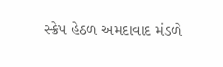સ્ક્રેપ હેઠળ અમદાવાદ મંડળે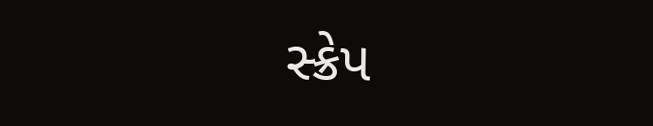સ્ક્રેપ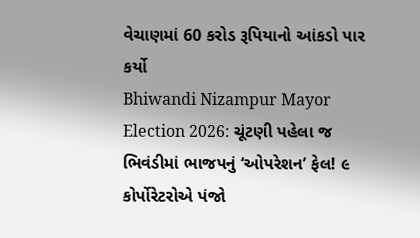વેચાણમાં 60 કરોડ રૂપિયાનો આંકડો પાર કર્યો
Bhiwandi Nizampur Mayor Election 2026: ચૂંટણી પહેલા જ ભિવંડીમાં ભાજપનું ‘ઓપરેશન’ ફેલ! ૯ કોર્પોરેટરોએ પંજો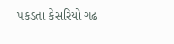પકડતા કેસરિયો ગઢ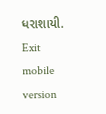ધરાશાયી.
Exit mobile version